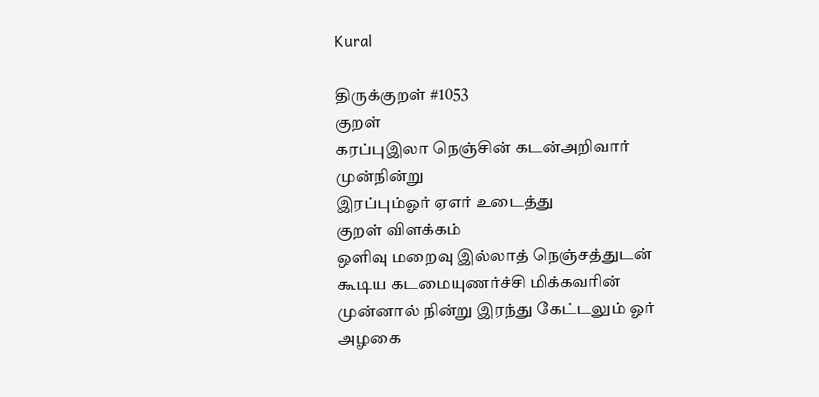Kural

திருக்குறள் #1053
குறள்
கரப்புஇலா நெஞ்சின் கடன்அறிவார் முன்நின்று
இரப்பும்ஓர் ஏஎர் உடைத்து
குறள் விளக்கம்
ஒளிவு மறைவு இல்லாத் நெஞ்சத்துடன் கூடிய கடமையுணர்ச்சி மிக்கவரின் முன்னால் நின்று இரந்து கேட்டலும் ஓர் அழகை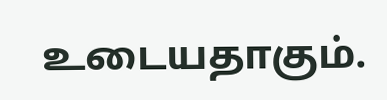உடையதாகும்.